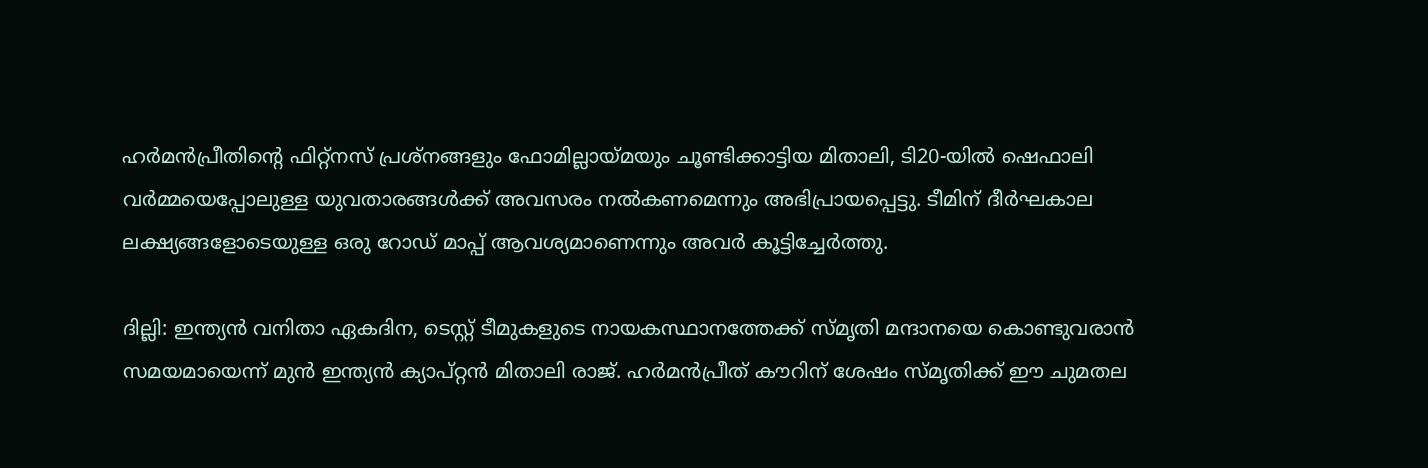ഹര്‍മന്‍പ്രീതിന്റെ ഫിറ്റ്നസ് പ്രശ്നങ്ങളും ഫോമില്ലായ്മയും ചൂണ്ടിക്കാട്ടിയ മിതാലി, ടി20-യില്‍ ഷെഫാലി വര്‍മ്മയെപ്പോലുള്ള യുവതാരങ്ങള്‍ക്ക് അവസരം നല്‍കണമെന്നും അഭിപ്രായപ്പെട്ടു. ടീമിന് ദീര്‍ഘകാല ലക്ഷ്യങ്ങളോടെയുള്ള ഒരു റോഡ് മാപ്പ് ആവശ്യമാണെന്നും അവര്‍ കൂട്ടിച്ചേര്‍ത്തു.

ദില്ലി: ഇന്ത്യന്‍ വനിതാ ഏകദിന, ടെസ്റ്റ് ടീമുകളുടെ നായകസ്ഥാനത്തേക്ക് സ്മൃതി മന്ദാനയെ കൊണ്ടുവരാന്‍ സമയമായെന്ന് മുന്‍ ഇന്ത്യന്‍ ക്യാപ്റ്റന്‍ മിതാലി രാജ്. ഹര്‍മന്‍പ്രീത് കൗറിന് ശേഷം സ്മൃതിക്ക് ഈ ചുമതല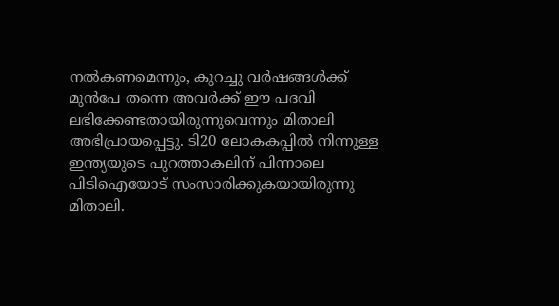നല്‍കണമെന്നും, കുറച്ചു വര്‍ഷങ്ങള്‍ക്ക് മുന്‍പേ തന്നെ അവര്‍ക്ക് ഈ പദവി ലഭിക്കേണ്ടതായിരുന്നുവെന്നും മിതാലി അഭിപ്രായപ്പെട്ടു. ടി20 ലോകകപ്പില്‍ നിന്നുള്ള ഇന്ത്യയുടെ പുറത്താകലിന് പിന്നാലെ പിടിഐയോട് സംസാരിക്കുകയായിരുന്നു മിതാലി.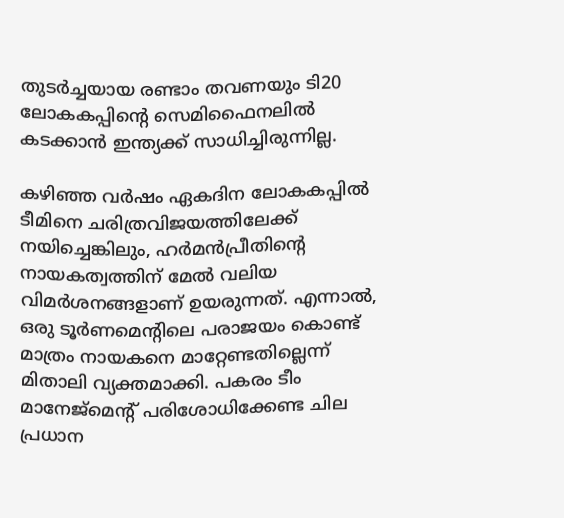തുടര്‍ച്ചയായ രണ്ടാം തവണയും ടി20 ലോകകപ്പിന്റെ സെമിഫൈനലില്‍ കടക്കാന്‍ ഇന്ത്യക്ക് സാധിച്ചിരുന്നില്ല.

കഴിഞ്ഞ വര്‍ഷം ഏകദിന ലോകകപ്പില്‍ ടീമിനെ ചരിത്രവിജയത്തിലേക്ക് നയിച്ചെങ്കിലും, ഹര്‍മന്‍പ്രീതിന്റെ നായകത്വത്തിന് മേല്‍ വലിയ വിമര്‍ശനങ്ങളാണ് ഉയരുന്നത്. എന്നാല്‍, ഒരു ടൂര്‍ണമെന്റിലെ പരാജയം കൊണ്ട് മാത്രം നായകനെ മാറ്റേണ്ടതില്ലെന്ന് മിതാലി വ്യക്തമാക്കി. പകരം ടീം മാനേജ്മെന്റ് പരിശോധിക്കേണ്ട ചില പ്രധാന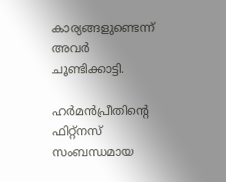കാര്യങ്ങളുണ്ടെന്ന് അവര്‍ ചൂണ്ടിക്കാട്ടി.

ഹര്‍മന്‍പ്രീതിന്റെ ഫിറ്റ്‌നസ് സംബന്ധമായ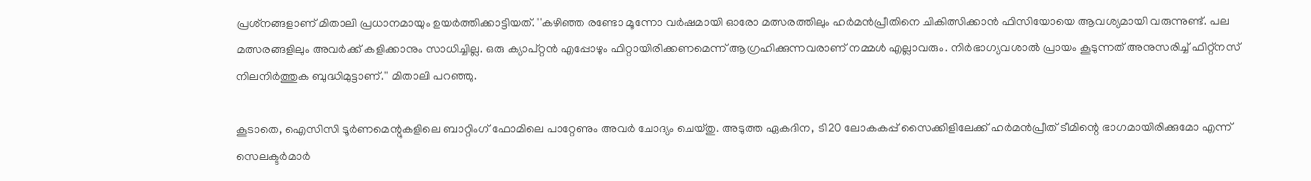പ്രശ്‌നങ്ങളാണ് മിതാലി പ്രധാനമായും ഉയര്‍ത്തിക്കാട്ടിയത്. ''കഴിഞ്ഞ രണ്ടോ മൂന്നോ വര്‍ഷമായി ഓരോ മത്സരത്തിലും ഹര്‍മന്‍പ്രീതിനെ ചികിത്സിക്കാന്‍ ഫിസിയോയെ ആവശ്യമായി വരുന്നുണ്ട്. പല മത്സരങ്ങളിലും അവര്‍ക്ക് കളിക്കാനും സാധിച്ചില്ല. ഒരു ക്യാപ്റ്റന്‍ എപ്പോഴും ഫിറ്റായിരിക്കണമെന്ന് ആഗ്രഹിക്കുന്നവരാണ് നമ്മള്‍ എല്ലാവരും. നിര്‍ഭാഗ്യവശാല്‍ പ്രായം കൂടുന്നത് അനുസരിച്ച് ഫിറ്റ്‌നസ് നിലനിര്‍ത്തുക ബുദ്ധിമുട്ടാണ്.'' മിതാലി പറഞ്ഞു.

കൂടാതെ, ഐസിസി ടൂര്‍ണമെന്റുകളിലെ ബാറ്റിംഗ് ഫോമിലെ പാറ്റേണും അവര്‍ ചോദ്യം ചെയ്തു. അടുത്ത ഏകദിന, ടി20 ലോകകപ്പ് സൈക്കിളിലേക്ക് ഹര്‍മന്‍പ്രീത് ടീമിന്റെ ഭാഗമായിരിക്കുമോ എന്ന് സെലക്ടര്‍മാര്‍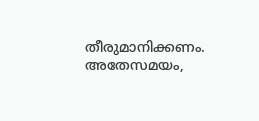തീരുമാനിക്കണം. അതേസമയം,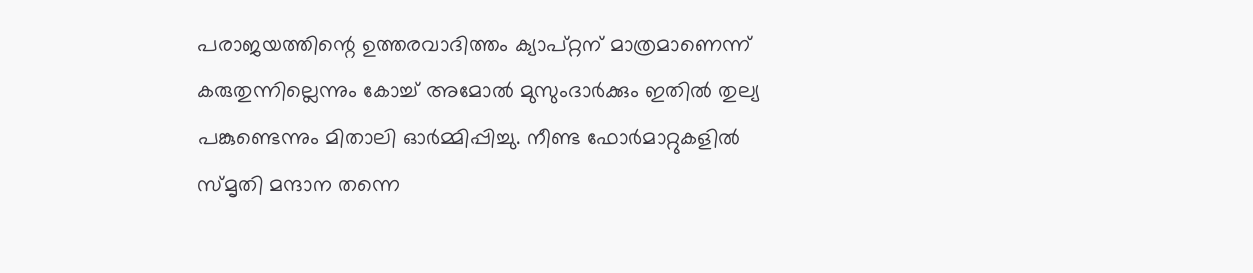പരാജയത്തിന്റെ ഉത്തരവാദിത്തം ക്യാപ്റ്റന് മാത്രമാണെന്ന് കരുതുന്നില്ലെന്നും കോച്ച് അമോല്‍ മുസുംദാര്‍ക്കും ഇതില്‍ തുല്യ പങ്കുണ്ടെന്നും മിതാലി ഓര്‍മ്മിപ്പിച്ചു. നീണ്ട ഫോര്‍മാറ്റുകളില്‍ സ്മൃതി മന്ദാന തന്നെ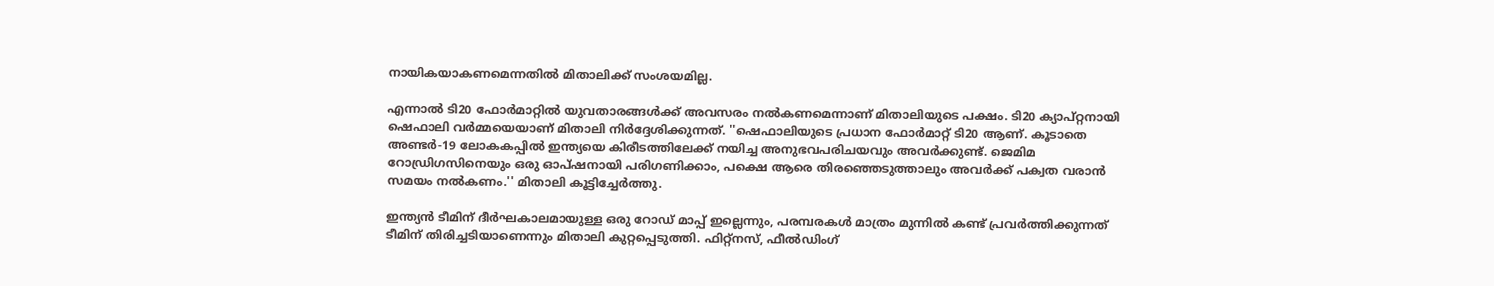നായികയാകണമെന്നതില്‍ മിതാലിക്ക് സംശയമില്ല.

എന്നാല്‍ ടി20 ഫോര്‍മാറ്റില്‍ യുവതാരങ്ങള്‍ക്ക് അവസരം നല്‍കണമെന്നാണ് മിതാലിയുടെ പക്ഷം. ടി20 ക്യാപ്റ്റനായി ഷെഫാലി വര്‍മ്മയെയാണ് മിതാലി നിര്‍ദ്ദേശിക്കുന്നത്. ''ഷെഫാലിയുടെ പ്രധാന ഫോര്‍മാറ്റ് ടി20 ആണ്. കൂടാതെ അണ്ടര്‍-19 ലോകകപ്പില്‍ ഇന്ത്യയെ കിരീടത്തിലേക്ക് നയിച്ച അനുഭവപരിചയവും അവര്‍ക്കുണ്ട്. ജെമിമ റോഡ്രിഗസിനെയും ഒരു ഓപ്ഷനായി പരിഗണിക്കാം, പക്ഷെ ആരെ തിരഞ്ഞെടുത്താലും അവര്‍ക്ക് പക്വത വരാന്‍ സമയം നല്‍കണം.'' മിതാലി കൂട്ടിച്ചേര്‍ത്തു.

ഇന്ത്യന്‍ ടീമിന് ദീര്‍ഘകാലമായുള്ള ഒരു റോഡ് മാപ്പ് ഇല്ലെന്നും, പരമ്പരകള്‍ മാത്രം മുന്നില്‍ കണ്ട് പ്രവര്‍ത്തിക്കുന്നത് ടീമിന് തിരിച്ചടിയാണെന്നും മിതാലി കുറ്റപ്പെടുത്തി. ഫിറ്റ്‌നസ്, ഫീല്‍ഡിംഗ്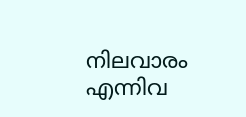നിലവാരം എന്നിവ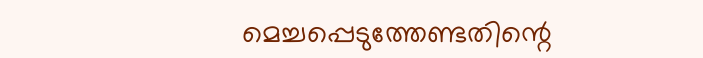മെച്ചപ്പെടുത്തേണ്ടതിന്റെ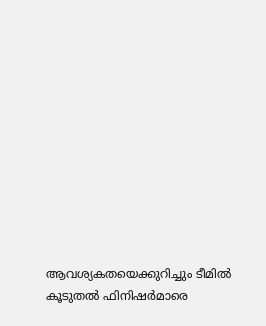ആവശ്യകതയെക്കുറിച്ചും ടീമില്‍ കൂടുതല്‍ ഫിനിഷര്‍മാരെ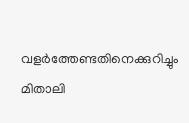വളര്‍ത്തേണ്ടതിനെക്കുറിച്ചും മിതാലി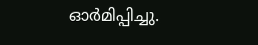ഓര്‍മിപ്പിച്ചു.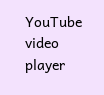YouTube video player